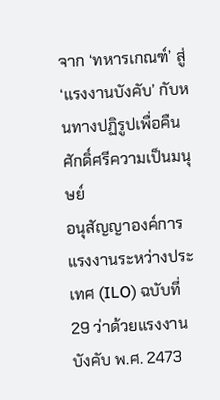จาก ‘ทหารเกณฑ์’ สู่ ‘แรงงานบังคับ’ กับหนทางปฏิรูปเพื่อคืนศักดิ์ศรีความเป็นมนุษย์
อนุสัญญาองค์การแรงงานระหว่างประเทศ (ILO) ฉบับที่ 29 ว่าด้วยแรงงานบังคับ พ.ศ. 2473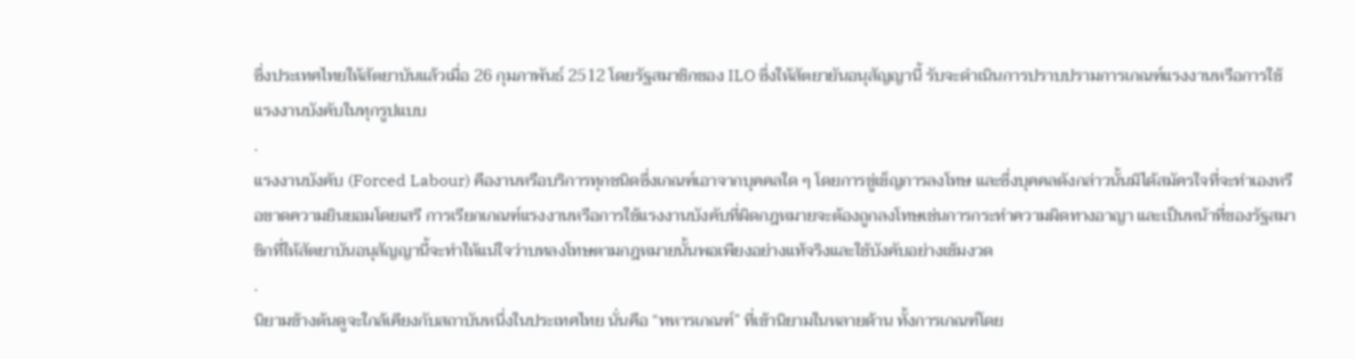ซึ่งประเทศไทยให้สัตยาบันแล้วเมื่อ 26 กุมภาพันธ์ 2512 โดยรัฐสมาชิกของ ILO ซึ่งให้สัตยายันอนุสัญญานี้ รับจะดำเนินการปราบปรามการเกณฑ์แรงงานหรือการใช้แรงงานบังคับในทุกรูปแบบ
.
แรงงานบังคับ (Forced Labour) คืองานหรือบริการทุกชนิดซึ่งเกณฑ์เอาจากบุคคลใด ๆ โดยการขู่เข็ญการลงโทษ และซึ่งบุคคลดังกล่าวนั้นมิได้สมัครใจที่จะทำเองหรือขาดความยินยอมโดยเสรี การเรียกเกณฑ์แรงงานหรือการใช้แรงงานบังคับที่ผิดกฎหมายจะต้องถูกลงโทษเช่นการกระทำความผิดทางอาญา และเป็นหน้าที่ของรัฐสมาชิกที่ให้สัตยาบันอนุสัญญานี้จะทำให้แน่ใจว่าบทลงโทษตามกฎหมายนั้นพอเพียงอย่างแท้จริงและใช้บังคับอย่างเข้มงวด
.
นิยามข้างต้นดูจะใกล้เคียงกับสถาบันหนึ่งในประเทศไทย นั่นคือ “ทหารเกณฑ์” ที่เข้านิยามในหลายด้าน ทั้งการเกณฑ์โดย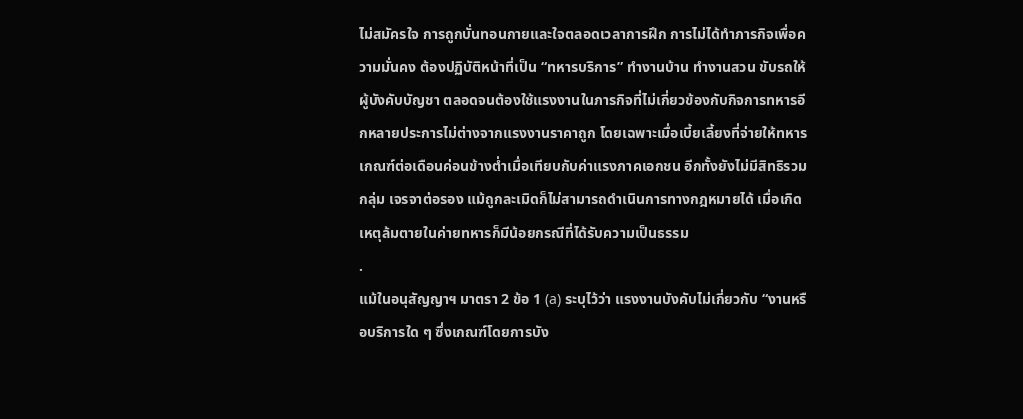ไม่สมัครใจ การถูกบั่นทอนกายและใจตลอดเวลาการฝึก การไม่ได้ทำภารกิจเพื่อความมั่นคง ต้องปฏิบัติหน้าที่เป็น “ทหารบริการ” ทำงานบ้าน ทำงานสวน ขับรถให้ผู้บังคับบัญชา ตลอดจนต้องใช้แรงงานในภารกิจที่ไม่เกี่ยวข้องกับกิจการทหารอีกหลายประการไม่ต่างจากแรงงานราคาถูก โดยเฉพาะเมื่อเบี้ยเลี้ยงที่จ่ายให้ทหารเกณฑ์ต่อเดือนค่อนข้างต่ำเมื่อเทียบกับค่าแรงภาคเอกชน อีกทั้งยังไม่มีสิทธิรวมกลุ่ม เจรจาต่อรอง แม้ถูกละเมิดก็ไม่สามารถดำเนินการทางกฎหมายได้ เมื่อเกิดเหตุล้มตายในค่ายทหารก็มีน้อยกรณีที่ได้รับความเป็นธรรม
.
แม้ในอนุสัญญาฯ มาตรา 2 ข้อ 1 (a) ระบุไว้ว่า แรงงานบังคับไม่เกี่ยวกับ “งานหรือบริการใด ๆ ซึ่งเกณฑ์โดยการบัง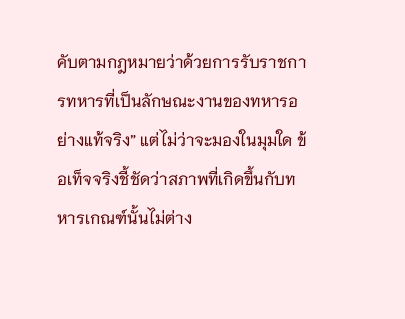คับตามกฎหมายว่าด้วยการรับราชการทหารที่เป็นลักษณะงานของทหารอย่างแท้จริง” แต่ไม่ว่าจะมองในมุมใด ข้อเท็จจริงชี้ชัดว่าสภาพที่เกิดขึ้นกับทหารเกณฑ์นั้นไม่ต่าง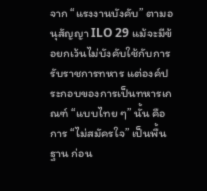จาก “แรงงานบังคับ” ตามอนุสัญญา ILO 29 แม้จะมีข้อยกเว้นไม่บังคับใช้กับการรับราชการทหาร แต่องค์ประกอบของการเป็นทหารเกณฑ์ “แบบไทย ๆ” นั้น คือการ “ไม่สมัครใจ” เป็นพื้นฐาน ก่อน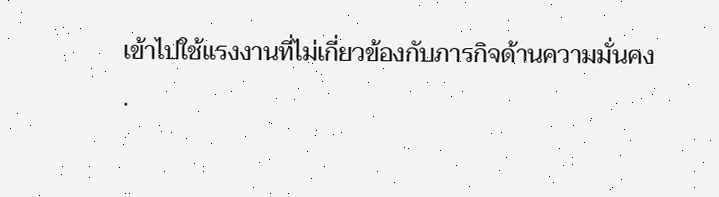เข้าไปใช้แรงงานที่ไม่เกี่ยวข้องกับภารกิจด้านความมั่นคง
.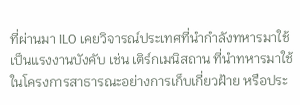ที่ผ่านมา ILO เคยวิจารณ์ประเทศที่นำกำลังทหารมาใช้เป็นแรงงานบังคับ เช่น เติร์กเมนิสถาน ที่นำทหารมาใช้ในโครงการสาธารณะอย่างการเก็บเกี่ยวฝ้าย หรือประ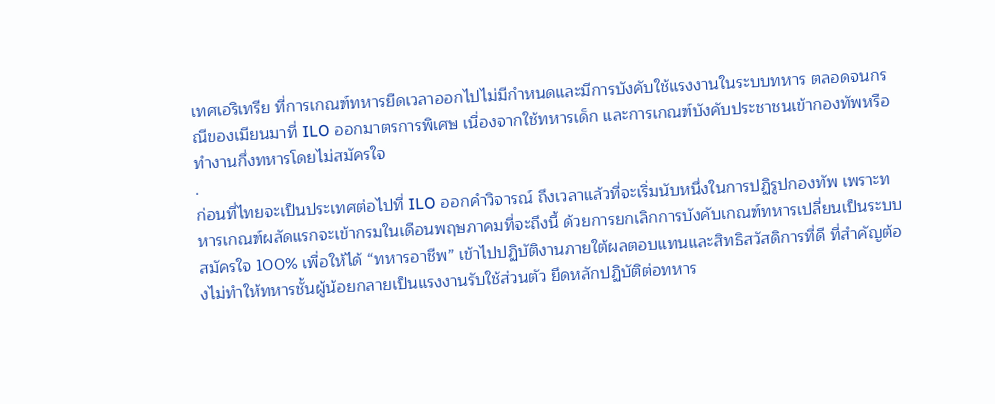เทศเอริเทรีย ที่การเกณฑ์ทหารยืดเวลาออกไปไม่มีกำหนดและมีการบังคับใช้แรงงานในระบบทหาร ตลอดจนกรณีของเมียนมาที่ ILO ออกมาตรการพิเศษ เนื่องจากใช้ทหารเด็ก และการเกณฑ์บังคับประชาชนเข้ากองทัพหรือทำงานกึ่งทหารโดยไม่สมัครใจ
.
ก่อนที่ไทยจะเป็นประเทศต่อไปที่ ILO ออกคำวิจารณ์ ถึงเวลาแล้วที่จะเริ่มนับหนึ่งในการปฏิรูปกองทัพ เพราะทหารเกณฑ์ผลัดแรกจะเข้ากรมในเดือนพฤษภาคมที่จะถึงนี้ ด้วยการยกเลิกการบังคับเกณฑ์ทหารเปลี่ยนเป็นระบบสมัครใจ 100% เพื่อให้ได้ “ทหารอาชีพ” เข้าไปปฏิบัติงานภายใต้ผลตอบแทนและสิทธิสวัสดิการที่ดี ที่สำคัญต้องไม่ทำให้ทหารชั้นผู้น้อยกลายเป็นแรงงานรับใช้ส่วนตัว ยึดหลักปฏิบัติต่อทหาร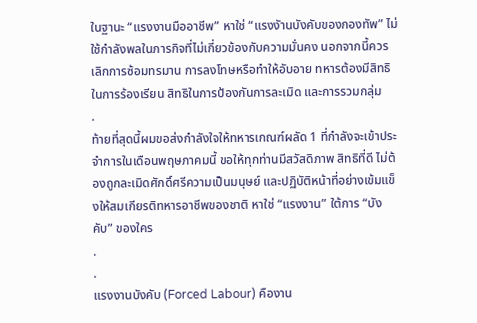ในฐานะ “แรงงานมืออาชีพ” หาใช่ “แรงงัานบังคับของกองทัพ” ไม่ใช้กำลังพลในภารกิจที่ไม่เกี่ยวข้องกับความมั่นคง นอกจากนี้ควรเลิกการซ้อมทรมาน การลงโทษหรือทำให้อับอาย ทหารต้องมีสิทธิในการร้องเรียน สิทธิในการป้องกันการละเมิด และการรวมกลุ่ม
.
ท้ายที่สุดนี้ผมขอส่งกำลังใจให้ทหารเกณฑ์ผลัด 1 ที่กำลังจะเข้าประจำการในเดือนพฤษภาคมนี้ ขอให้ทุกท่านมีสวัสดิภาพ สิทธิที่ดี ไม่ต้องถูกละเมิดศักดิ์ศรีความเป็นมนุษย์ และปฏิบัติหน้าที่อย่างเข้มแข็งให้สมเกียรติทหารอาชีพของชาติ หาใช่ “แรงงาน” ใต้การ “บังคับ” ของใคร
.
.
แรงงานบังคับ (Forced Labour) คืองาน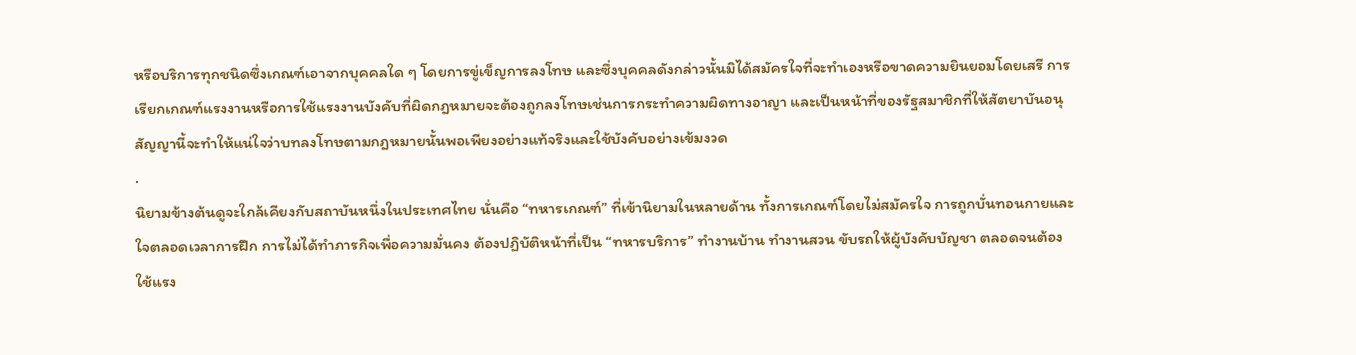หรือบริการทุกชนิดซึ่งเกณฑ์เอาจากบุคคลใด ๆ โดยการขู่เข็ญการลงโทษ และซึ่งบุคคลดังกล่าวนั้นมิได้สมัครใจที่จะทำเองหรือขาดความยินยอมโดยเสรี การเรียกเกณฑ์แรงงานหรือการใช้แรงงานบังคับที่ผิดกฎหมายจะต้องถูกลงโทษเช่นการกระทำความผิดทางอาญา และเป็นหน้าที่ของรัฐสมาชิกที่ให้สัตยาบันอนุสัญญานี้จะทำให้แน่ใจว่าบทลงโทษตามกฎหมายนั้นพอเพียงอย่างแท้จริงและใช้บังคับอย่างเข้มงวด
.
นิยามข้างต้นดูจะใกล้เคียงกับสถาบันหนึ่งในประเทศไทย นั่นคือ “ทหารเกณฑ์” ที่เข้านิยามในหลายด้าน ทั้งการเกณฑ์โดยไม่สมัครใจ การถูกบั่นทอนกายและใจตลอดเวลาการฝึก การไม่ได้ทำภารกิจเพื่อความมั่นคง ต้องปฏิบัติหน้าที่เป็น “ทหารบริการ” ทำงานบ้าน ทำงานสวน ขับรถให้ผู้บังคับบัญชา ตลอดจนต้องใช้แรง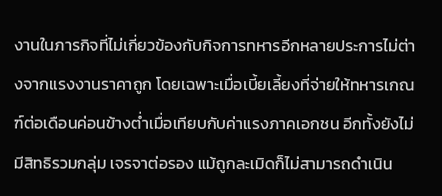งานในภารกิจที่ไม่เกี่ยวข้องกับกิจการทหารอีกหลายประการไม่ต่างจากแรงงานราคาถูก โดยเฉพาะเมื่อเบี้ยเลี้ยงที่จ่ายให้ทหารเกณฑ์ต่อเดือนค่อนข้างต่ำเมื่อเทียบกับค่าแรงภาคเอกชน อีกทั้งยังไม่มีสิทธิรวมกลุ่ม เจรจาต่อรอง แม้ถูกละเมิดก็ไม่สามารถดำเนิน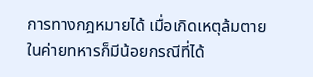การทางกฎหมายได้ เมื่อเกิดเหตุล้มตายในค่ายทหารก็มีน้อยกรณีที่ได้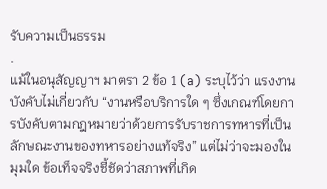รับความเป็นธรรม
.
แม้ในอนุสัญญาฯ มาตรา 2 ข้อ 1 (a) ระบุไว้ว่า แรงงานบังคับไม่เกี่ยวกับ “งานหรือบริการใด ๆ ซึ่งเกณฑ์โดยการบังคับตามกฎหมายว่าด้วยการรับราชการทหารที่เป็นลักษณะงานของทหารอย่างแท้จริง” แต่ไม่ว่าจะมองในมุมใด ข้อเท็จจริงชี้ชัดว่าสภาพที่เกิด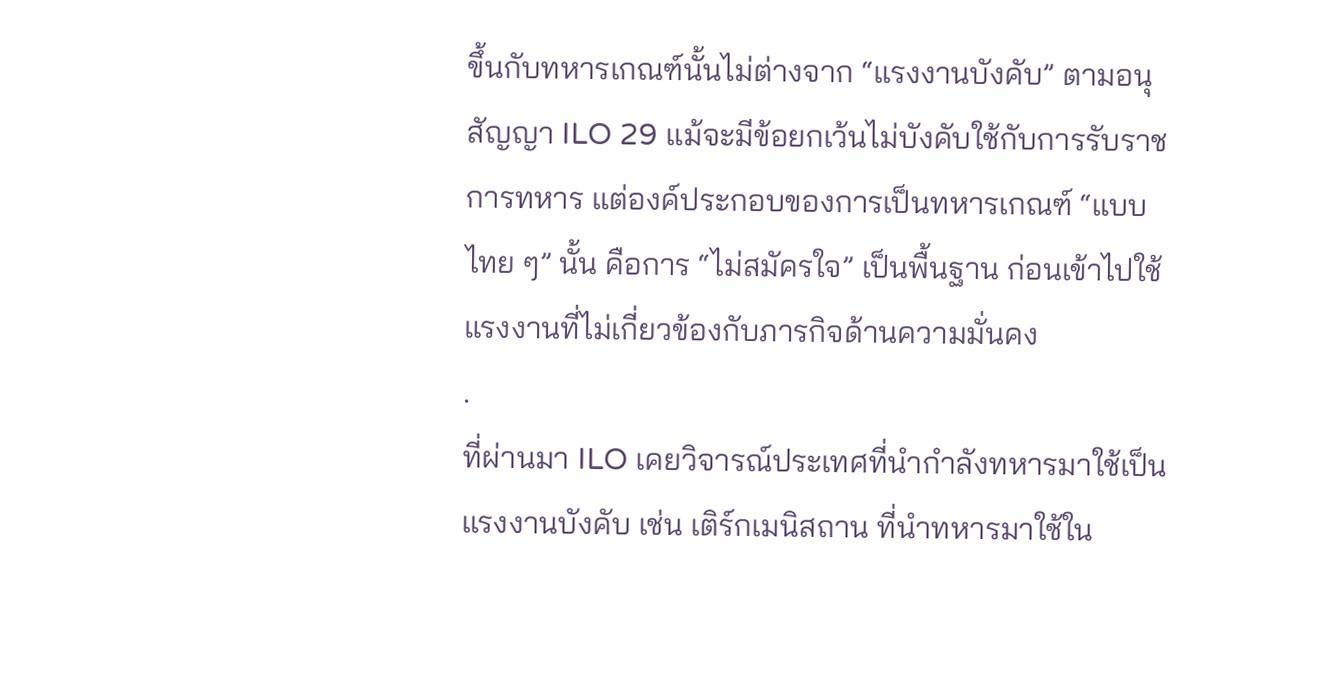ขึ้นกับทหารเกณฑ์นั้นไม่ต่างจาก “แรงงานบังคับ” ตามอนุสัญญา ILO 29 แม้จะมีข้อยกเว้นไม่บังคับใช้กับการรับราชการทหาร แต่องค์ประกอบของการเป็นทหารเกณฑ์ “แบบไทย ๆ” นั้น คือการ “ไม่สมัครใจ” เป็นพื้นฐาน ก่อนเข้าไปใช้แรงงานที่ไม่เกี่ยวข้องกับภารกิจด้านความมั่นคง
.
ที่ผ่านมา ILO เคยวิจารณ์ประเทศที่นำกำลังทหารมาใช้เป็นแรงงานบังคับ เช่น เติร์กเมนิสถาน ที่นำทหารมาใช้ใน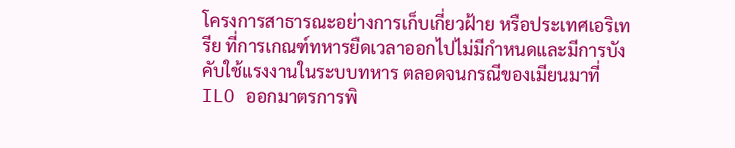โครงการสาธารณะอย่างการเก็บเกี่ยวฝ้าย หรือประเทศเอริเทรีย ที่การเกณฑ์ทหารยืดเวลาออกไปไม่มีกำหนดและมีการบังคับใช้แรงงานในระบบทหาร ตลอดจนกรณีของเมียนมาที่ ILO ออกมาตรการพิ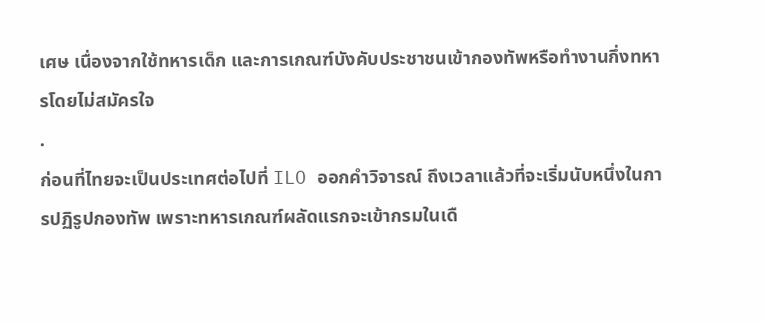เศษ เนื่องจากใช้ทหารเด็ก และการเกณฑ์บังคับประชาชนเข้ากองทัพหรือทำงานกึ่งทหารโดยไม่สมัครใจ
.
ก่อนที่ไทยจะเป็นประเทศต่อไปที่ ILO ออกคำวิจารณ์ ถึงเวลาแล้วที่จะเริ่มนับหนึ่งในการปฏิรูปกองทัพ เพราะทหารเกณฑ์ผลัดแรกจะเข้ากรมในเดื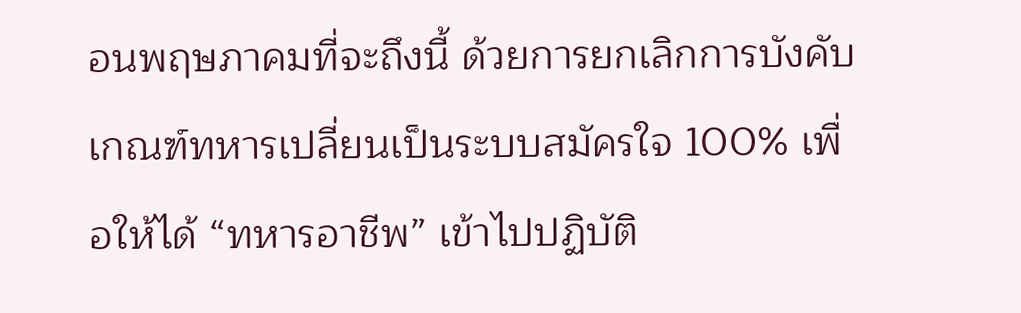อนพฤษภาคมที่จะถึงนี้ ด้วยการยกเลิกการบังคับเกณฑ์ทหารเปลี่ยนเป็นระบบสมัครใจ 100% เพื่อให้ได้ “ทหารอาชีพ” เข้าไปปฏิบัติ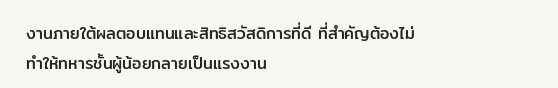งานภายใต้ผลตอบแทนและสิทธิสวัสดิการที่ดี ที่สำคัญต้องไม่ทำให้ทหารชั้นผู้น้อยกลายเป็นแรงงาน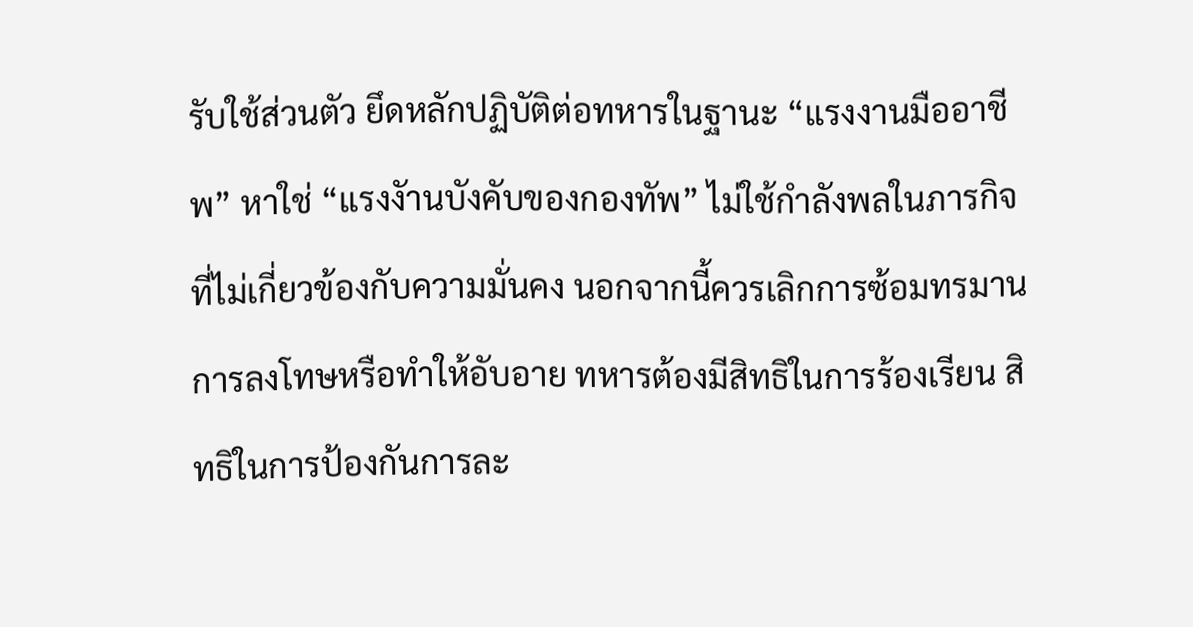รับใช้ส่วนตัว ยึดหลักปฏิบัติต่อทหารในฐานะ “แรงงานมืออาชีพ” หาใช่ “แรงงัานบังคับของกองทัพ” ไม่ใช้กำลังพลในภารกิจที่ไม่เกี่ยวข้องกับความมั่นคง นอกจากนี้ควรเลิกการซ้อมทรมาน การลงโทษหรือทำให้อับอาย ทหารต้องมีสิทธิในการร้องเรียน สิทธิในการป้องกันการละ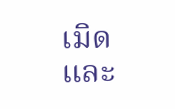เมิด และ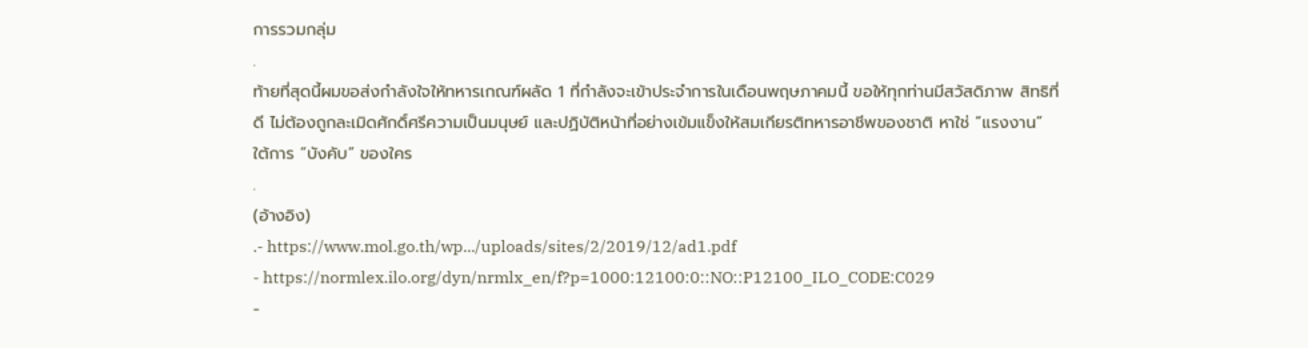การรวมกลุ่ม
.
ท้ายที่สุดนี้ผมขอส่งกำลังใจให้ทหารเกณฑ์ผลัด 1 ที่กำลังจะเข้าประจำการในเดือนพฤษภาคมนี้ ขอให้ทุกท่านมีสวัสดิภาพ สิทธิที่ดี ไม่ต้องถูกละเมิดศักดิ์ศรีความเป็นมนุษย์ และปฏิบัติหน้าที่อย่างเข้มแข็งให้สมเกียรติทหารอาชีพของชาติ หาใช่ “แรงงาน” ใต้การ “บังคับ” ของใคร
.
(อ้างอิง)
.- https://www.mol.go.th/wp.../uploads/sites/2/2019/12/ad1.pdf
- https://normlex.ilo.org/dyn/nrmlx_en/f?p=1000:12100:0::NO::P12100_ILO_CODE:C029
-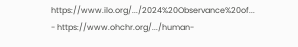https://www.ilo.org/.../2024%20Observance%20of...
- https://www.ohchr.org/.../human-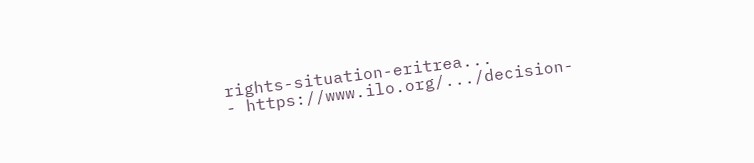rights-situation-eritrea...
- https://www.ilo.org/.../decision-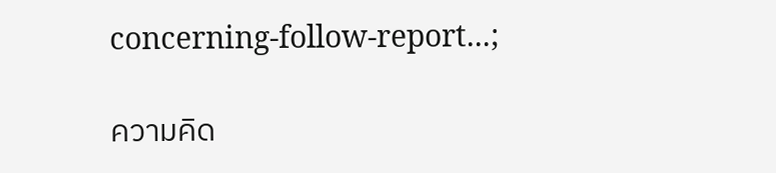concerning-follow-report...;

ความคิด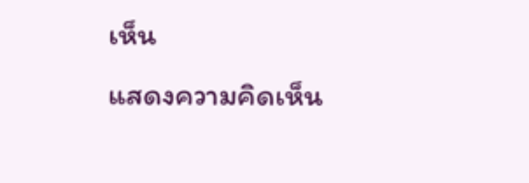เห็น
แสดงความคิดเห็น